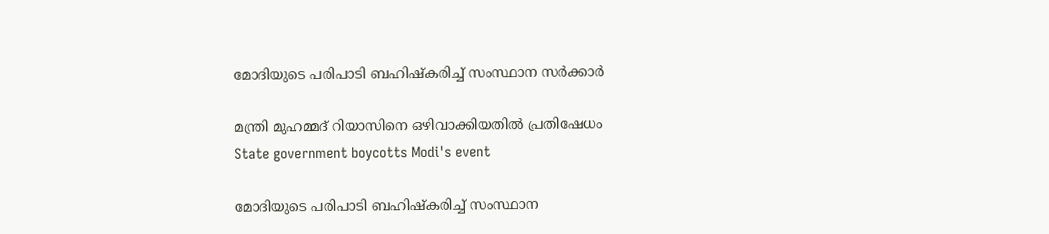മോദിയുടെ പരിപാടി ബഹിഷ്കരിച്ച് സംസ്ഥാന സർക്കാർ

മന്ത്രി മുഹമ്മദ് റിയാസിനെ ഒഴിവാക്കിയതിൽ പ്രതിഷേധം
State government boycotts Modi's event

മോദിയുടെ പരിപാടി ബഹിഷ്കരിച്ച് സംസ്ഥാന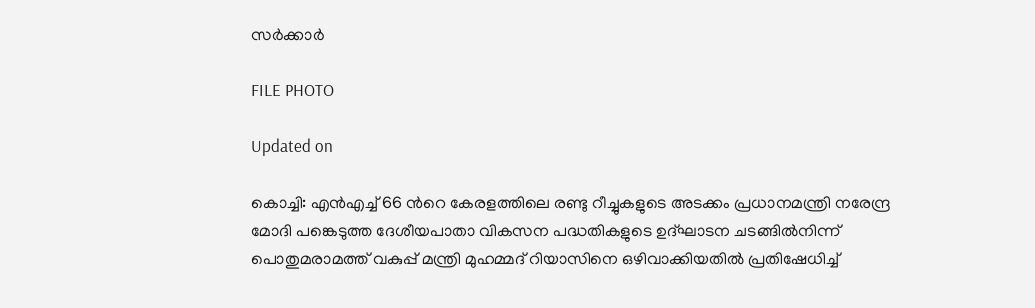സർക്കാർ

FILE PHOTO

Updated on

കൊച്ചി: എൻഎച്ച് 66 ന്‍റെ കേരളത്തിലെ രണ്ടു റീച്ചുകളുടെ അടക്കം പ്രധാനമന്ത്രി നരേന്ദ്ര മോദി പങ്കെടുത്ത ദേശീയപാതാ വികസന പദ്ധതികളുടെ ഉദ്ഘാടന ചടങ്ങിൽനിന്ന് പൊതുമരാമത്ത് വകുപ്പ് മന്ത്രി മുഹമ്മദ് റിയാസിനെ ഒഴിവാക്കിയതിൽ പ്രതിഷേധിച്ച്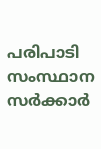പരിപാടി സംസ്ഥാന സർക്കാർ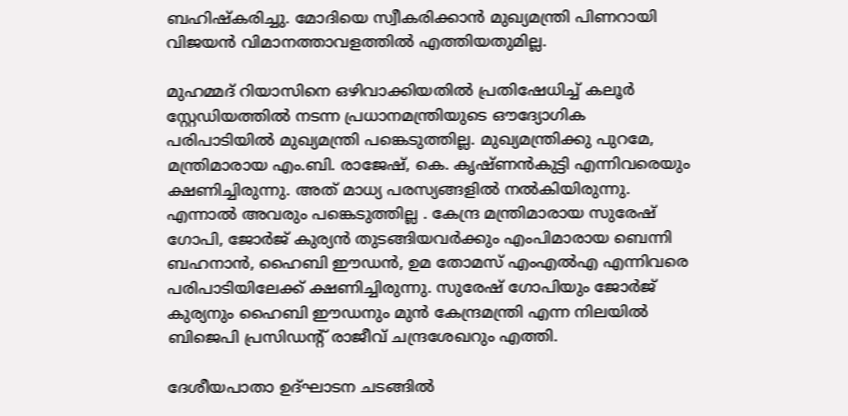ബഹിഷ്കരിച്ചു. മോദിയെ സ്വീകരിക്കാൻ മുഖ്യമന്ത്രി പിണറായി വിജയൻ വിമാനത്താവളത്തിൽ എത്തിയതുമില്ല.

മുഹമ്മദ് റിയാസിനെ ഒഴിവാക്കിയതിൽ പ്രതിഷേധിച്ച് കലൂർ സ്റ്റേഡിയത്തിൽ നടന്ന പ്രധാനമന്ത്രിയുടെ ഔദ്യോഗിക പരിപാടിയിൽ മുഖ്യമന്ത്രി പങ്കെടുത്തില്ല. മുഖ്യമന്ത്രിക്കു പുറമേ, മന്ത്രിമാരായ എം.ബി. രാജേഷ്, കെ. കൃഷ്ണൻകുട്ടി എന്നിവരെയും ക്ഷണിച്ചിരുന്നു. അത് മാധ്യ പരസ്യങ്ങളിൽ നൽകിയിരുന്നു. എന്നാൽ അവരും പങ്കെടുത്തില്ല . കേന്ദ്ര മന്ത്രിമാരായ സുരേഷ് ഗോപി, ജോർജ് കുര്യൻ തുടങ്ങിയവർക്കും എംപിമാരായ ബെന്നി ബഹനാൻ, ഹൈബി ഈഡൻ, ഉമ തോമസ് എംഎൽഎ എന്നിവരെ പരിപാടിയിലേക്ക് ക്ഷണിച്ചിരുന്നു. സുരേഷ് ഗോപിയും ജോർജ് കുര്യനും ഹൈബി ഈഡനും മുൻ കേന്ദ്രമന്ത്രി എന്ന നിലയിൽ ബിജെപി പ്രസിഡന്‍റ് രാജീവ് ചന്ദ്രശേഖറും എത്തി.

ദേശീയപാതാ ഉദ്ഘാടന ചടങ്ങിൽ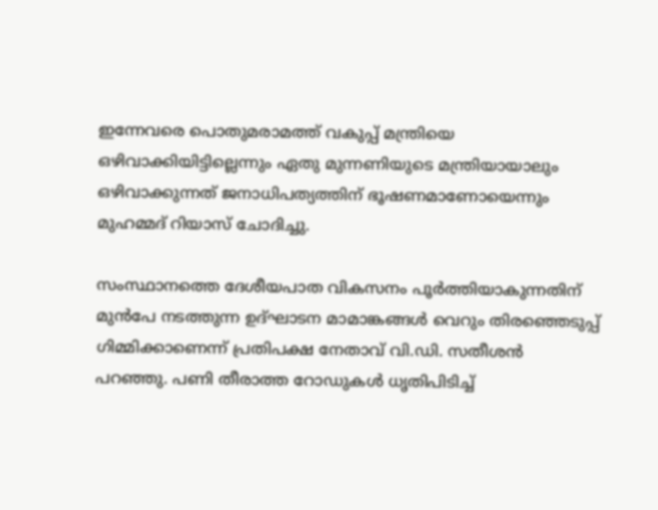ഇന്നേവരെ പൊതുമരാമത്ത് വകുപ്പ് മന്ത്രിയെ ഒഴിവാക്കിയിട്ടില്ലെന്നും ഏതു മുന്നണിയുടെ മന്ത്രിയായാലും ഒഴിവാക്കുന്നത് ജനാധിപത്യത്തിന് ഭൂഷണമാണോയെന്നും മുഹമ്മദ് റിയാസ് ചോദിച്ചു.

സംസ്ഥാനത്തെ ദേശീയപാത വികസനം പൂർത്തിയാകുന്നതിന് മുൻപേ നടത്തുന്ന ഉദ്ഘാടന മാമാങ്കങ്ങൾ വെറും തിരഞ്ഞെടുപ്പ് ഗിമ്മിക്കാണെന്ന് പ്രതിപക്ഷ നേതാവ് വി.ഡി. സതീശൻ പറഞ്ഞു. പണി തീരാത്ത റോഡുകൾ ധൃതിപിടിച്ച്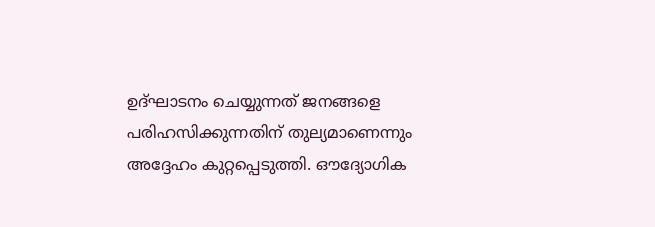ഉദ്ഘാടനം ചെയ്യുന്നത് ജനങ്ങളെ പരിഹസിക്കുന്നതിന് തുല്യമാണെന്നും അദ്ദേഹം കുറ്റപ്പെടുത്തി. ഔദ്യോഗിക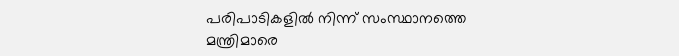പരിപാടികളിൽ നിന്ന് സംസ്ഥാനത്തെ മന്ത്രിമാരെ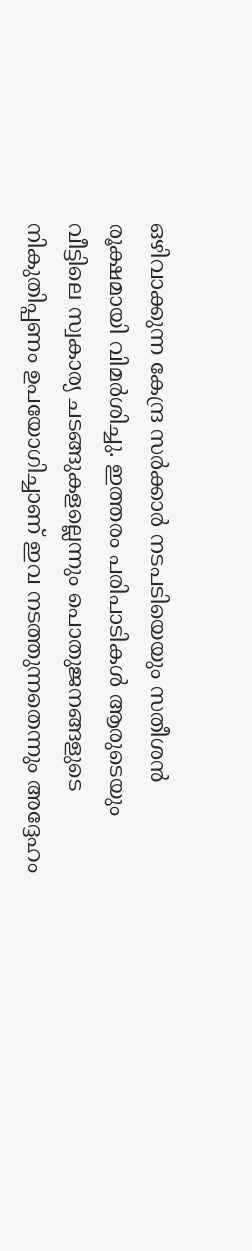ഒഴിവാക്കുന്ന കേന്ദ്ര സർക്കാർ നടപടിയെയും സതീശൻ രൂക്ഷമായി വിമർശിച്ചു. ഇത്തരം പരിപാടികൾ ആരുടെയും വീട്ടിലെ സ്വകാര്യ ചടങ്ങുകളല്ലെന്നും പൊതുജനങ്ങളുടെ നികുതിപ്പണം ഉപയോഗിച്ചാണ് ഇവ നടത്തുന്നതെന്നും അദ്ദേഹം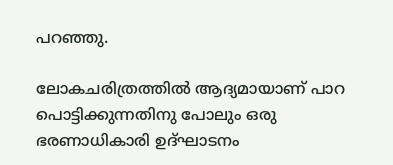പറഞ്ഞു.

ലോകചരിത്രത്തിൽ ആദ്യമായാണ് പാറ പൊട്ടിക്കുന്നതിനു പോലും ഒരു ഭരണാധികാരി ഉദ്ഘാടനം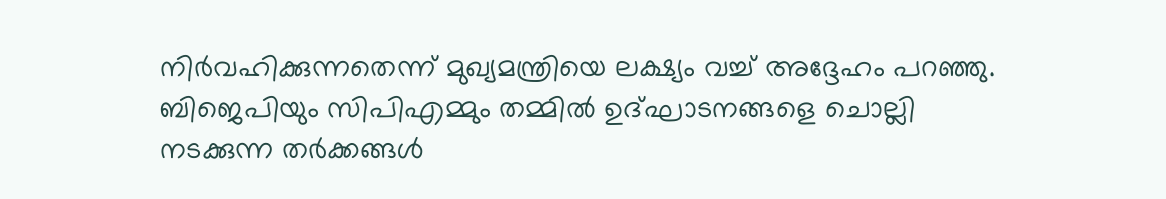നിർവഹിക്കുന്നതെന്ന് മുഖ്യമന്ത്രിയെ ലക്ഷ്യം വച്ച് അദ്ദേഹം പറഞ്ഞു. ബിജെപിയും സിപിഎമ്മും തമ്മിൽ ഉദ്ഘാടനങ്ങളെ ചൊല്ലി നടക്കുന്ന തർക്കങ്ങൾ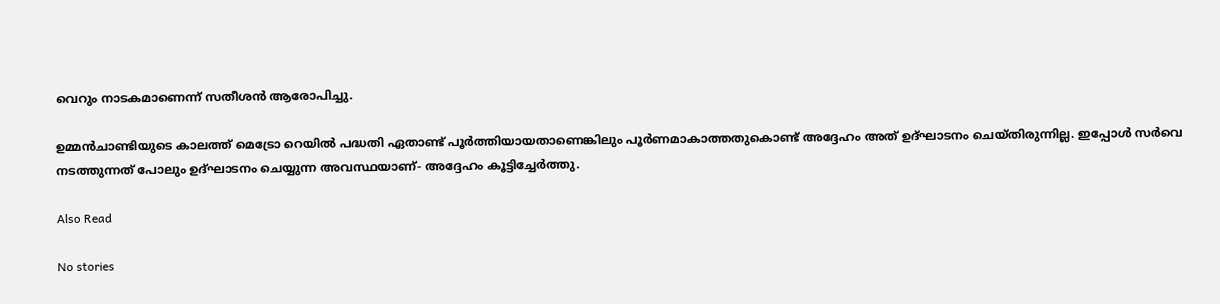വെറും നാടകമാണെന്ന് സതീശൻ ആരോപിച്ചു.

ഉമ്മൻചാണ്ടിയുടെ കാലത്ത് മെട്രോ റെയിൽ പദ്ധതി ഏതാണ്ട് പൂർത്തിയായതാണെങ്കിലും പൂർണമാകാത്തതുകൊണ്ട് അദ്ദേഹം അത് ഉദ്ഘാടനം ചെയ്തിരുന്നില്ല. ഇപ്പോൾ സർവെ നടത്തുന്നത് പോലും ഉദ്ഘാടനം ചെയ്യുന്ന അവസ്ഥയാണ്- അദ്ദേഹം കൂട്ടിച്ചേർത്തു.

Also Read

No stories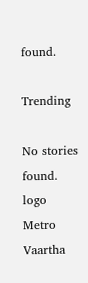found.

Trending

No stories found.
logo
Metro Vaartha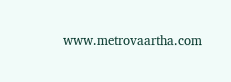www.metrovaartha.com